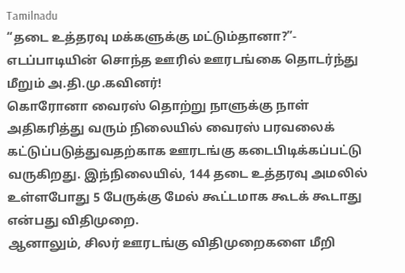Tamilnadu
“தடை உத்தரவு மக்களுக்கு மட்டும்தானா?”- எடப்பாடியின் சொந்த ஊரில் ஊரடங்கை தொடர்ந்து மீறும் அ.தி.மு.கவினர்!
கொரோனா வைரஸ் தொற்று நாளுக்கு நாள் அதிகரித்து வரும் நிலையில் வைரஸ் பரவலைக் கட்டுப்படுத்துவதற்காக ஊரடங்கு கடைபிடிக்கப்பட்டு வருகிறது. இந்நிலையில், 144 தடை உத்தரவு அமலில் உள்ளபோது 5 பேருக்கு மேல் கூட்டமாக கூடக் கூடாது என்பது விதிமுறை.
ஆனாலும், சிலர் ஊரடங்கு விதிமுறைகளை மீறி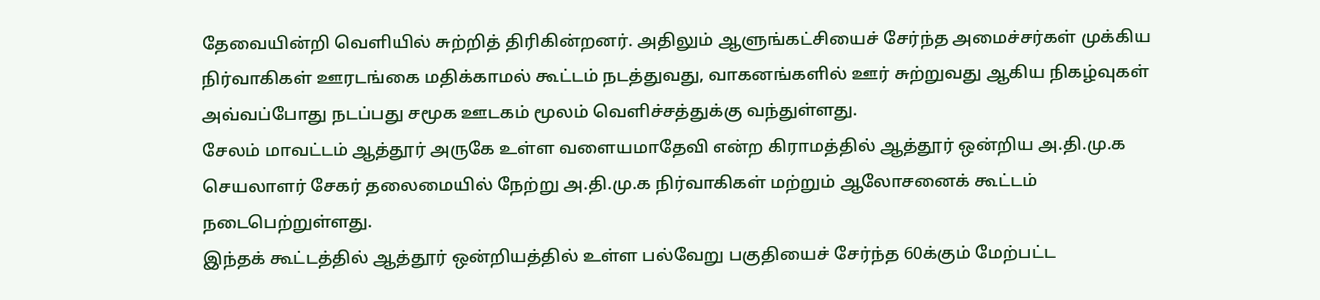தேவையின்றி வெளியில் சுற்றித் திரிகின்றனர். அதிலும் ஆளுங்கட்சியைச் சேர்ந்த அமைச்சர்கள் முக்கிய நிர்வாகிகள் ஊரடங்கை மதிக்காமல் கூட்டம் நடத்துவது, வாகனங்களில் ஊர் சுற்றுவது ஆகிய நிகழ்வுகள் அவ்வப்போது நடப்பது சமூக ஊடகம் மூலம் வெளிச்சத்துக்கு வந்துள்ளது.
சேலம் மாவட்டம் ஆத்தூர் அருகே உள்ள வளையமாதேவி என்ற கிராமத்தில் ஆத்தூர் ஒன்றிய அ.தி.மு.க செயலாளர் சேகர் தலைமையில் நேற்று அ.தி.மு.க நிர்வாகிகள் மற்றும் ஆலோசனைக் கூட்டம் நடைபெற்றுள்ளது.
இந்தக் கூட்டத்தில் ஆத்தூர் ஒன்றியத்தில் உள்ள பல்வேறு பகுதியைச் சேர்ந்த 60க்கும் மேற்பட்ட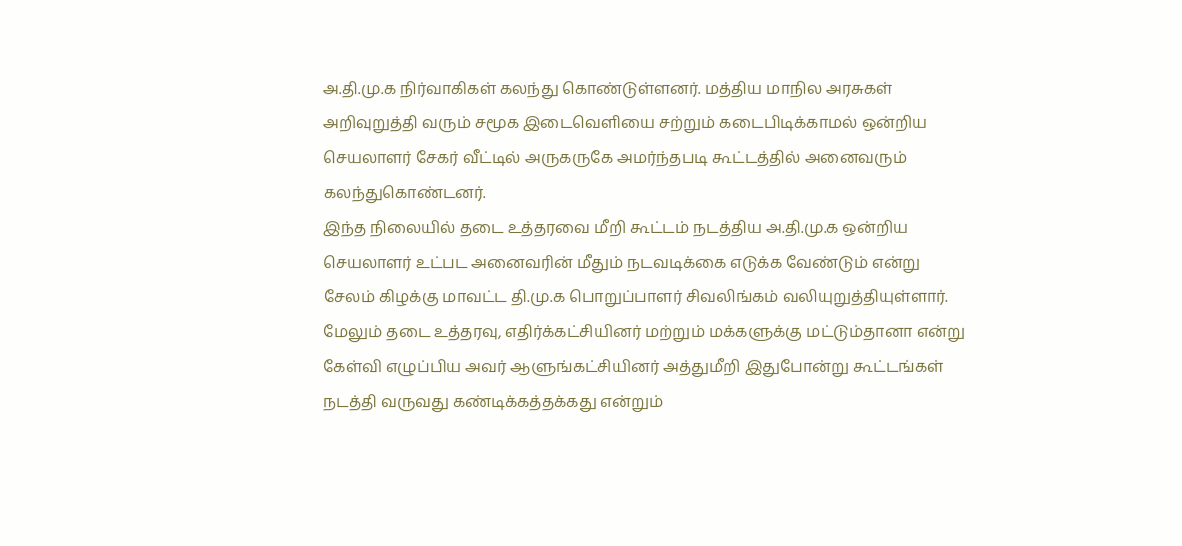அ.தி.மு.க நிர்வாகிகள் கலந்து கொண்டுள்ளனர். மத்திய மாநில அரசுகள் அறிவுறுத்தி வரும் சமூக இடைவெளியை சற்றும் கடைபிடிக்காமல் ஒன்றிய செயலாளர் சேகர் வீட்டில் அருகருகே அமர்ந்தபடி கூட்டத்தில் அனைவரும் கலந்துகொண்டனர்.
இந்த நிலையில் தடை உத்தரவை மீறி கூட்டம் நடத்திய அ.தி.மு.க ஒன்றிய செயலாளர் உட்பட அனைவரின் மீதும் நடவடிக்கை எடுக்க வேண்டும் என்று சேலம் கிழக்கு மாவட்ட தி.மு.க பொறுப்பாளர் சிவலிங்கம் வலியுறுத்தியுள்ளார்.
மேலும் தடை உத்தரவு, எதிர்க்கட்சியினர் மற்றும் மக்களுக்கு மட்டும்தானா என்று கேள்வி எழுப்பிய அவர் ஆளுங்கட்சியினர் அத்துமீறி இதுபோன்று கூட்டங்கள் நடத்தி வருவது கண்டிக்கத்தக்கது என்றும்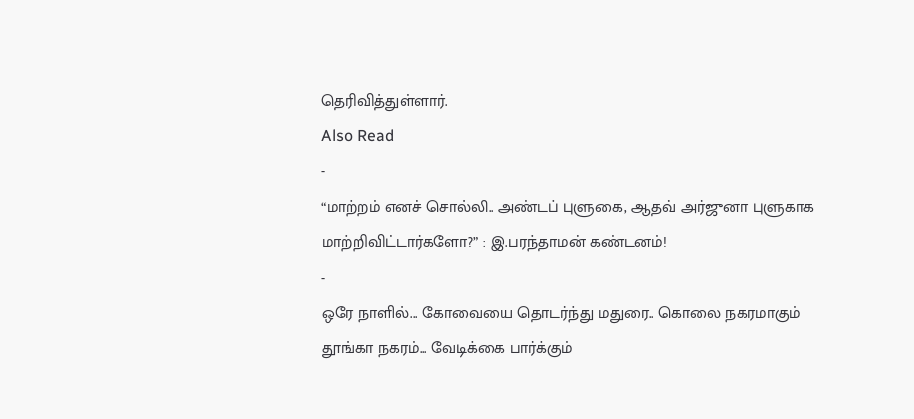தெரிவித்துள்ளார்.
Also Read
-
“மாற்றம் எனச் சொல்லி.. அண்டப் புளுகை, ஆதவ் அர்ஜுனா புளுகாக மாற்றிவிட்டார்களோ?” : இ.பரந்தாமன் கண்டனம்!
-
ஒரே நாளில்... கோவையை தொடர்ந்து மதுரை.. கொலை நகரமாகும் தூங்கா நகரம்... வேடிக்கை பார்க்கும்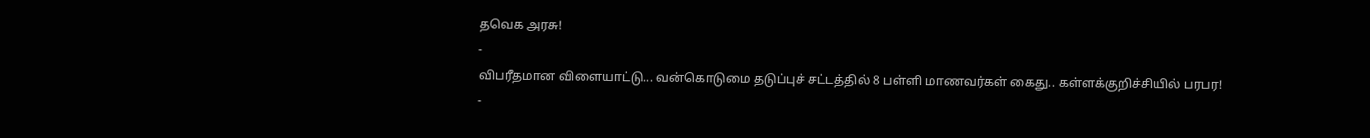தவெக அரசு!
-
விபரீதமான விளையாட்டு... வன்கொடுமை தடுப்புச் சட்டத்தில் 8 பள்ளி மாணவர்கள் கைது.. கள்ளக்குறிச்சியில் பரபர!
-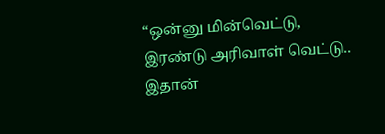“ஒன்னு மின்வெட்டு, இரண்டு அரிவாள் வெட்டு.. இதான்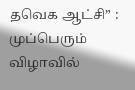தவெக ஆட்சி” : முப்பெரும் விழாவில்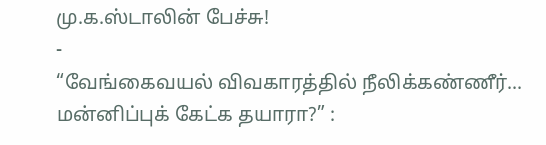மு.க.ஸ்டாலின் பேச்சு!
-
“வேங்கைவயல் விவகாரத்தில் நீலிக்கண்ணீர்... மன்னிப்புக் கேட்க தயாரா?” :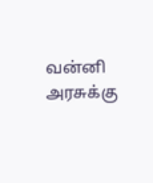வன்னி அரசுக்கு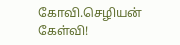கோவி.செழியன் கேள்வி!